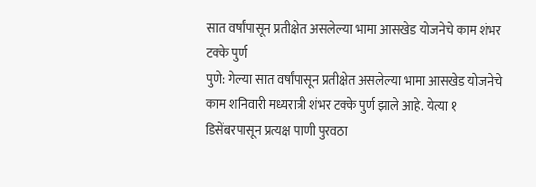सात वर्षांपासून प्रतीक्षेत असलेल्या भामा आसखेड योजनेचे काम शंभर टक्के पुर्ण
पुणे: गेल्या सात वर्षांपासून प्रतीक्षेत असलेल्या भामा आसखेड योजनेचे काम शनिवारी मध्यरात्री शंभर टक्के पुर्ण झाले आहे. येत्या १ डिसेंबरपासून प्रत्यक्ष पाणी पुरवठा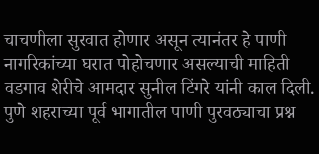चाचणीला सुरवात होणार असून त्यानंतर हे पाणी नागरिकांच्या घरात पोहोचणार असल्याची माहिती वडगाव शेरीचे आमदार सुनील टिंगरे यांनी काल दिली.
पुणे शहराच्या पूर्व भागातील पाणी पुरवठ्याचा प्रश्न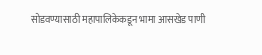सोडवण्यासाठी महापालिकेकडून भामा आसखेड पाणी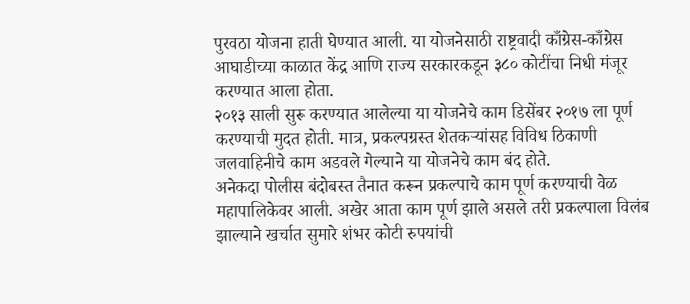पुरवठा योजना हाती घेण्यात आली. या योजनेसाठी राष्ट्रवादी काँग्रेस-काँग्रेस आघाडीच्या काळात केंद्र आणि राज्य सरकारकडून ३८० कोटींचा निधी मंजूर करण्यात आला होता.
२०१३ साली सुरू करण्यात आलेल्या या योजनेचे काम डिसेंबर २०१७ ला पूर्ण करण्याची मुदत होती. मात्र, प्रकल्पग्रस्त शेतकऱ्यांसह विविध ठिकाणी जलवाहिनीचे काम अडवले गेल्याने या योजनेचे काम बंद होते.
अनेकदा पोलीस बंदोबस्त तैनात करून प्रकल्पाचे काम पूर्ण करण्याची वेळ महापालिकेवर आली. अखेर आता काम पूर्ण झाले असले तरी प्रकल्पाला विलंब झाल्याने खर्चात सुमारे शंभर कोटी रुपयांची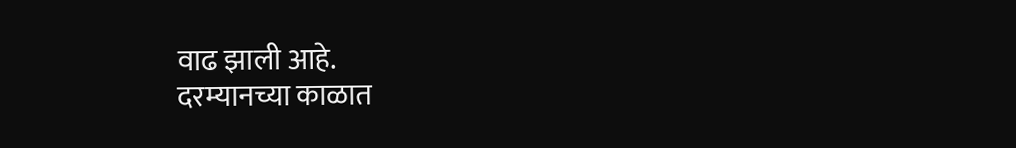वाढ झाली आहे.
दरम्यानच्या काळात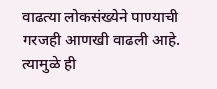वाढत्या लोकसंख्येने पाण्याची गरजही आणखी वाढली आहे. त्यामुळे ही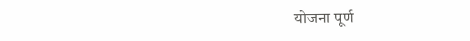योजना पूर्ण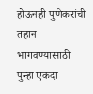होऊनही पुणेकरांची तहान भागवण्यासाठी पुन्हा एकदा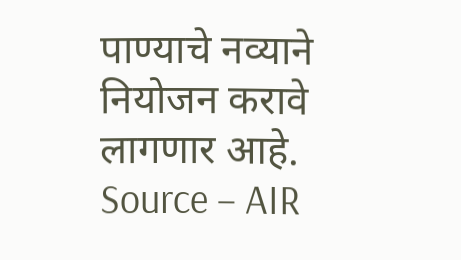पाण्याचे नव्याने नियोजन करावे लागणार आहे.
Source – AIR